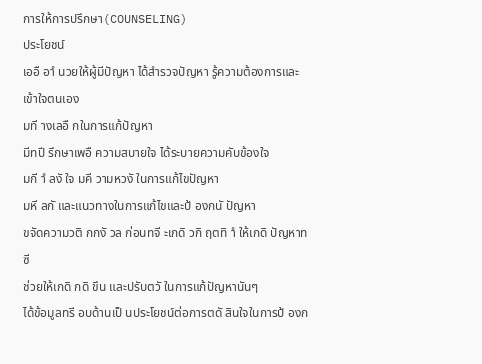การให้การปรึกษา(COUNSELING)
ประโยชน์
เออื อาํ นวยให้ผู้มีปัญหา ได้สํารวจปัญหา รู้ความต้องการและเข้าใจตนเอง
มที างเลอื กในการแก้ปัญหา
มีทปี รึกษาเพอื ความสบายใจ ได้ระบายความคับข้องใจ
มกี าํ ลงั ใจ มคี วามหวงั ในการแก้ไขปัญหา
มหี ลกั และแนวทางในการแก้ไขและป้ องกนั ปัญหา
ขจัดความวติ กกงั วล ก่อนทจี ะเกดิ วกิ ฤตทิ าํ ให้เกดิ ปัญหาทซี
ช่วยให้เกดิ กดิ ขึน และปรับตวั ในการแก้ปัญหานันๆ
ได้ข้อมูลทรี อบด้านเป็ นประโยชน์ต่อการตดั สินใจในการป้ องก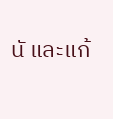นั และแก้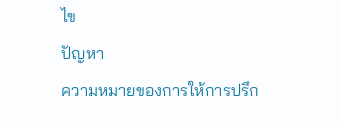ไข
ปัญหา
ความหมายของการให้การปรึก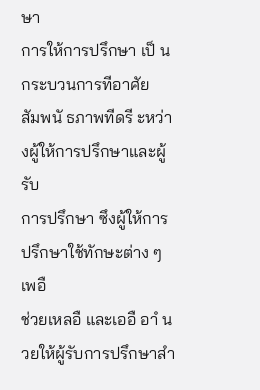ษา
การให้การปรึกษา เป็ นกระบวนการทีอาศัย
สัมพนั ธภาพทีดรี ะหว่างผู้ให้การปรึกษาและผู้รับ
การปรึกษา ซึงผู้ให้การปรึกษาใช้ทักษะต่าง ๆ เพอื
ช่วยเหลอื และเออื อาํ นวยให้ผู้รับการปรึกษาสํา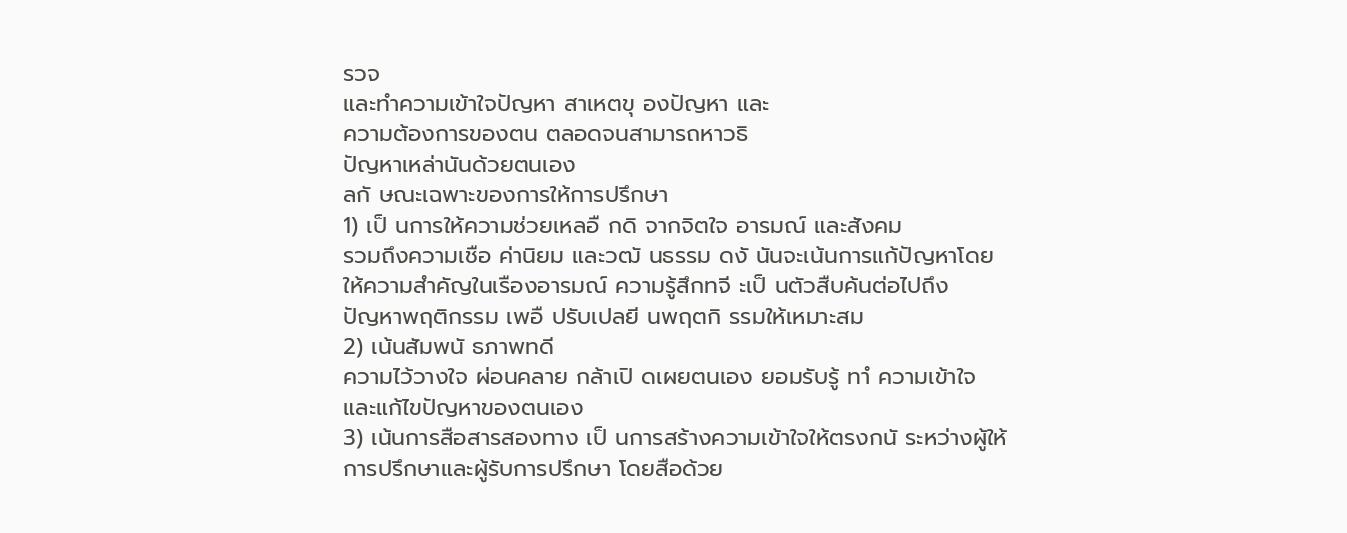รวจ
และทําความเข้าใจปัญหา สาเหตขุ องปัญหา และ
ความต้องการของตน ตลอดจนสามารถหาวธิ
ปัญหาเหล่านันด้วยตนเอง
ลกั ษณะเฉพาะของการให้การปรึกษา
1) เป็ นการให้ความช่วยเหลอื กดิ จากจิตใจ อารมณ์ และสังคม
รวมถึงความเชือ ค่านิยม และวฒั นธรรม ดงั นันจะเน้นการแก้ปัญหาโดย
ให้ความสําคัญในเรืองอารมณ์ ความรู้สึกทจี ะเป็ นตัวสืบค้นต่อไปถึง
ปัญหาพฤติกรรม เพอื ปรับเปลยี นพฤตกิ รรมให้เหมาะสม
2) เน้นสัมพนั ธภาพทดี
ความไว้วางใจ ผ่อนคลาย กล้าเปิ ดเผยตนเอง ยอมรับรู้ ทาํ ความเข้าใจ
และแก้ไขปัญหาของตนเอง
3) เน้นการสือสารสองทาง เป็ นการสร้างความเข้าใจให้ตรงกนั ระหว่างผู้ให้
การปรึกษาและผู้รับการปรึกษา โดยสือด้วย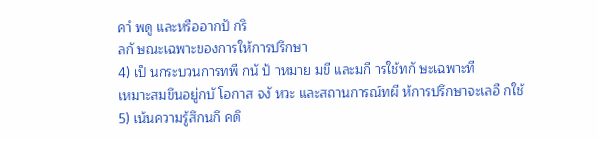คาํ พดู และหรืออากปั กริ
ลกั ษณะเฉพาะของการให้การปรึกษา
4) เป็ นกระบวนการทพี กนั ป้ าหมาย มขี และมกี ารใช้ทกั ษะเฉพาะที
เหมาะสมขึนอยู่กบั โอกาส จงั หวะ และสถานการณ์ทผี ห้การปรึกษาจะเลอื กใช้
5) เน้นความรู้สึกนกึ คดิ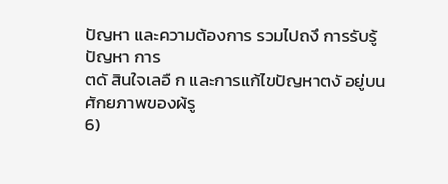ปัญหา และความต้องการ รวมไปถงึ การรับรู้ปัญหา การ
ตดั สินใจเลอื ก และการแก้ไขปัญหาตงั อยู่บนศักยภาพของผ้รู
6)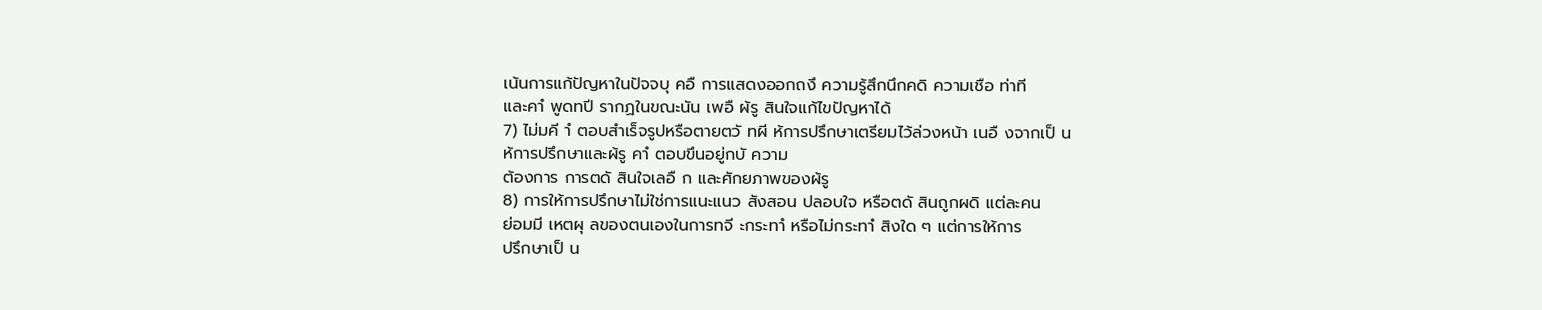เน้นการแก้ปัญหาในปัจจบุ คอื การแสดงออกถงึ ความรู้สึกนึกคดิ ความเชือ ท่าที
และคาํ พูดทปี รากฏในขณะนัน เพอื ผ้รู สินใจแก้ไขปัญหาได้
7) ไม่มคี าํ ตอบสําเร็จรูปหรือตายตวั ทผี ห้การปรึกษาเตรียมไว้ล่วงหน้า เนอื งจากเป็ น
ห้การปรึกษาและผ้รู คาํ ตอบขึนอยู่กบั ความ
ต้องการ การตดั สินใจเลอื ก และศักยภาพของผ้รู
8) การให้การปรึกษาไม่ใช่การแนะแนว สังสอน ปลอบใจ หรือตดั สินถูกผดิ แต่ละคน
ย่อมมี เหตผุ ลของตนเองในการทจี ะกระทาํ หรือไม่กระทาํ สิงใด ๆ แต่การให้การ
ปรึกษาเป็ น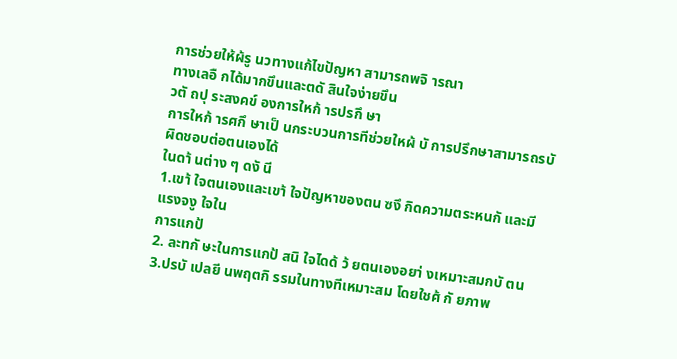การช่วยให้ผ้รู นวทางแก้ไขปัญหา สามารถพจิ ารณา
ทางเลอื กได้มากขึนและตดั สินใจง่ายขึน
วตั ถปุ ระสงคข์ องการใหก้ ารปรกึ ษา
การใหก้ ารศกึ ษาเป็ นกระบวนการทีช่วยใหผ้ บั การปรึกษาสามารถรบั ผิดชอบต่อตนเองได้
ในดา้ นต่าง ๆ ดงั นี
1.เขา้ ใจตนเองและเขา้ ใจปัญหาของตน ซงึ กิดความตระหนกั และมีแรงจงู ใจใน
การแกป้
2. ละทกั ษะในการแกป้ สนิ ใจไดด้ ว้ ยตนเองอยา่ งเหมาะสมกบั ตน
3.ปรบั เปลยี นพฤตกิ รรมในทางทีเหมาะสม โดยใชศ้ กั ยภาพ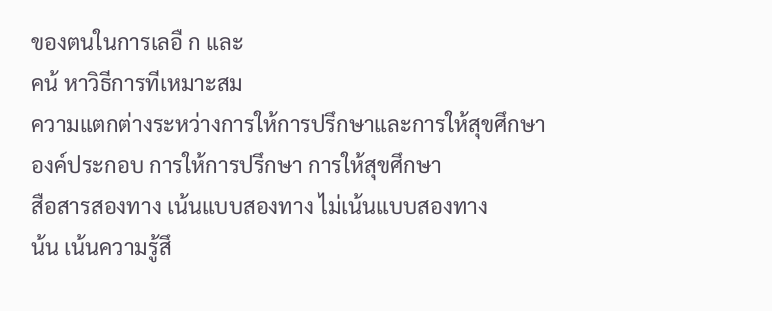ของตนในการเลอื ก และ
คน้ หาวิธีการทีเหมาะสม
ความแตกต่างระหว่างการให้การปรึกษาและการให้สุขศึกษา
องค์ประกอบ การให้การปรึกษา การให้สุขศึกษา
สือสารสองทาง เน้นแบบสองทาง ไม่เน้นแบบสองทาง
น้น เน้นความรู้สึ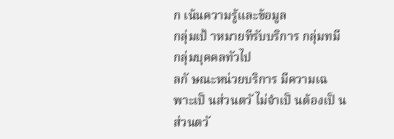ก เน้นความรู้และข้อมูล
กลุ่มเป้ าหมายทีรับบริการ กลุ่มทมี กลุ่มบุคคลทัวไป
ลกั ษณะหน่วยบริการ มีความเฉพาะเป็ นส่วนตวั ไม่จําเป็ นต้องเป็ นส่วนตวั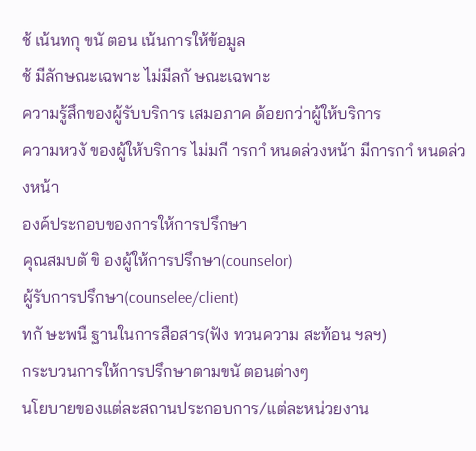ช้ เน้นทกุ ขนั ตอน เน้นการให้ข้อมูล
ช้ มีลักษณะเฉพาะ ไม่มีลกั ษณะเฉพาะ
ความรู้สึกของผู้รับบริการ เสมอภาค ด้อยกว่าผู้ให้บริการ
ความหวงั ของผู้ให้บริการ ไม่มกี ารกาํ หนดล่วงหน้า มีการกาํ หนดล่วงหน้า
องค์ประกอบของการให้การปรึกษา
คุณสมบตั ขิ องผู้ให้การปรึกษา(counselor)
ผู้รับการปรึกษา(counselee/client)
ทกั ษะพนื ฐานในการสือสาร(ฟัง ทวนความ สะท้อน ฯลฯ)
กระบวนการให้การปรึกษาตามขนั ตอนต่างๆ
นโยบายของแต่ละสถานประกอบการ/แต่ละหน่วยงาน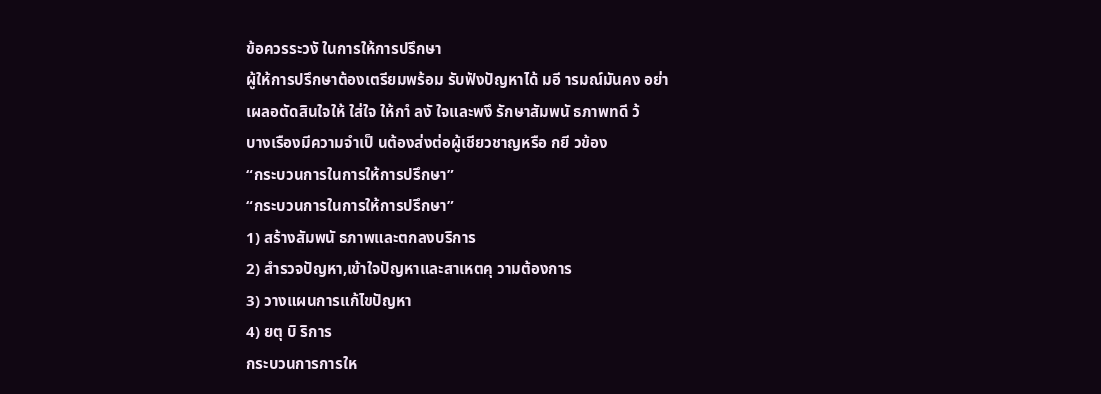ข้อควรระวงั ในการให้การปรึกษา
ผู้ให้การปรึกษาต้องเตรียมพร้อม รับฟังปัญหาได้ มอี ารมณ์มันคง อย่า
เผลอตัดสินใจให้ ใส่ใจ ให้กาํ ลงั ใจและพงึ รักษาสัมพนั ธภาพทดี ว้
บางเรืองมีความจําเป็ นต้องส่งต่อผู้เชียวชาญหรือ กยี วข้อง
“กระบวนการในการให้การปรึกษา”
“กระบวนการในการให้การปรึกษา”
1) สร้างสัมพนั ธภาพและตกลงบริการ
2) สํารวจปัญหา,เข้าใจปัญหาและสาเหตคุ วามต้องการ
3) วางแผนการแก้ไขปัญหา
4) ยตุ บิ ริการ
กระบวนการการให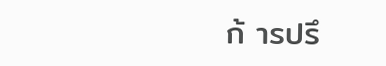ก้ ารปรึ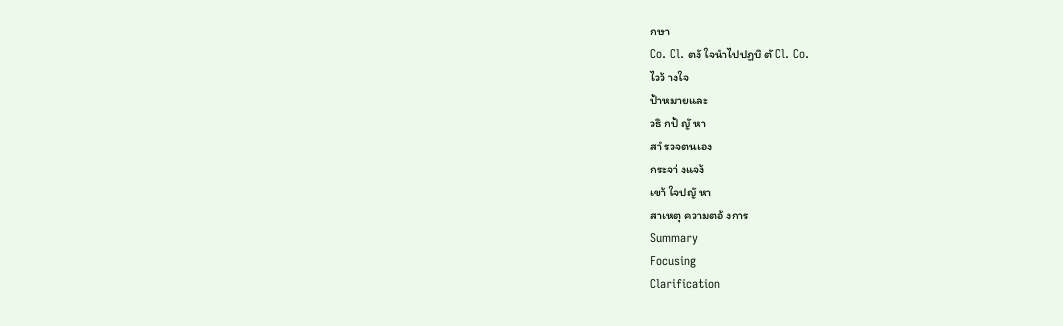กษา
Co. Cl. ตงั ใจนําไปปฏบิ ตั Cl. Co.
ไวว้ างใจ
ป้าหมายและ
วธิ กป้ ญั หา
สาํ รวจตนเอง
กระจา่ งแจง้
เขา้ ใจปญั หา
สาเหตุ ความตอ้ งการ
Summary
Focusing
Clarification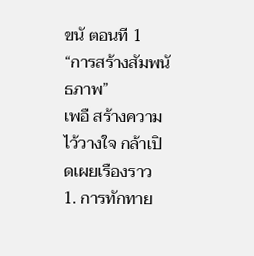ขนั ตอนที 1
“การสร้างสัมพนั ธภาพ”
เพอื สร้างความไว้วางใจ กล้าเปิ ดเผยเรืองราว
1. การทักทาย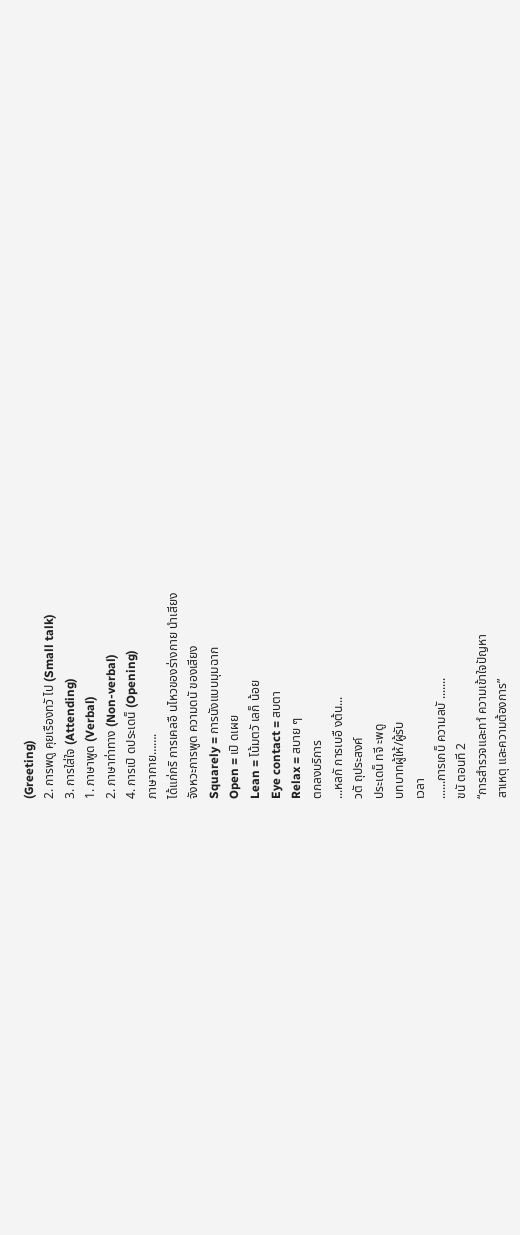(Greeting)
2. การพดู คุยเรืองทวั ไป (Small talk)
3. การใส่ใจ (Attending)
1. ภาษาพูด (Verbal)
2. ภาษาท่าทาง (Non-verbal)
4. การเปิ ดประเดน็ (Opening)
ภาษากาย…….
ได้แก่กริ การเคลอื นไหวของร่างกาย นําเสียง
จังหวะการพูด ความดนั ของเสียง
Squarely = การนังแบบมุมฉาก
Open = เปิ ดเผย
Lean = โน้มตวั เลก็ น้อย
Eye contact = สบตา
Relax = สบาย ๆ
ตกลงบริการ
...หลกั การเบอื งต้น...
วตั ถุประสงค์
ประเดน็ ทจี ะพดู
บทบาทผู้ให้/ผู้รับ
เวลา
......การเกบ็ ความลบั .......
ขนั ตอนที 2
“การสํารวจและทาํ ความเข้าใจปัญหา
สาเหตุ และความต้องการ”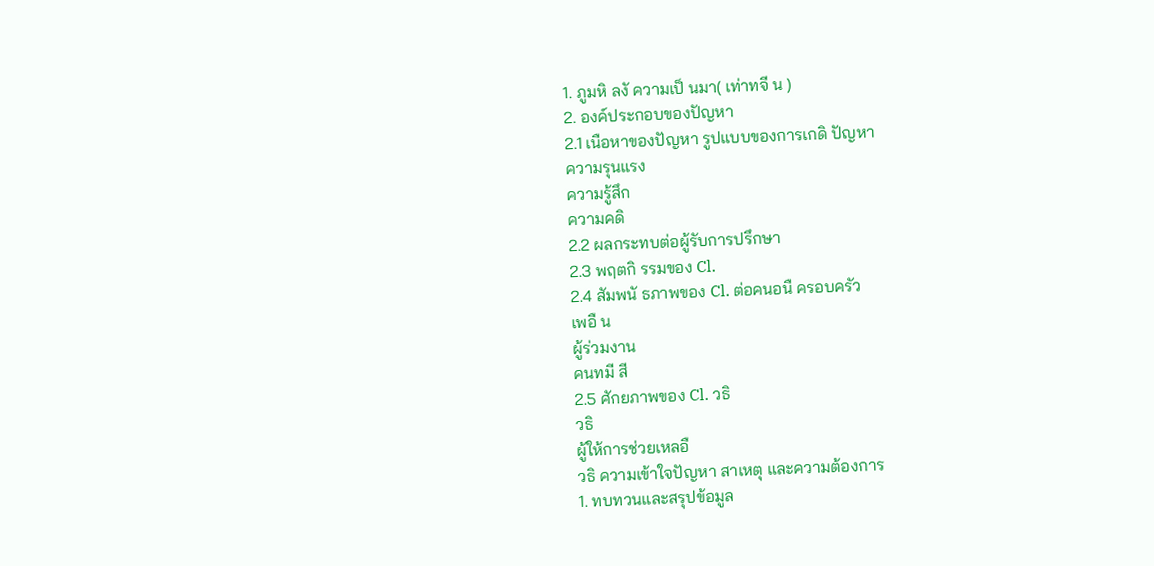1. ภูมหิ ลงั ความเป็ นมา( เท่าทจี น )
2. องค์ประกอบของปัญหา
2.1 เนือหาของปัญหา รูปแบบของการเกดิ ปัญหา
ความรุนแรง
ความรู้สึก
ความคดิ
2.2 ผลกระทบต่อผู้รับการปรึกษา
2.3 พฤตกิ รรมของ Cl.
2.4 สัมพนั ธภาพของ Cl. ต่อคนอนื ครอบครัว
เพอื น
ผู้ร่วมงาน
คนทมี สี
2.5 ศักยภาพของ Cl. วธิ
วธิ
ผู้ให้การช่วยเหลอื
วธิ ความเข้าใจปัญหา สาเหตุ และความต้องการ
1. ทบทวนและสรุปข้อมูล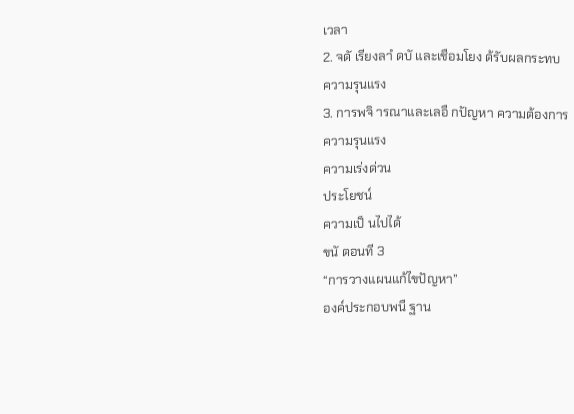เวลา
2. จดั เรียงลาํ ดบั และเชือมโยง ด้รับผลกระทบ
ความรุนแรง
3. การพจิ ารณาและเลอื กปัญหา ความต้องการ
ความรุนแรง
ความเร่งด่วน
ประโยชน์
ความเป็ นไปได้
ขนั ตอนที 3
“การวางแผนแก้ไขปัญหา”
องค์ประกอบพนื ฐาน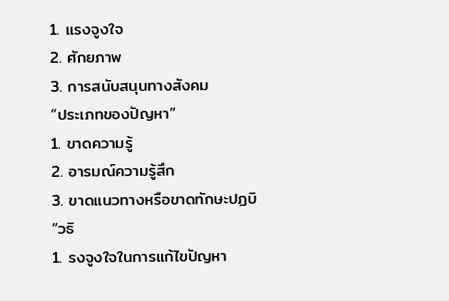1. แรงจูงใจ
2. ศักยภาพ
3. การสนับสนุนทางสังคม
“ประเภทของปัญหา”
1. ขาดความรู้
2. อารมณ์ความรู้สึก
3. ขาดแนวทางหรือขาดทักษะปฏบิ
“วธิ
1. รงจูงใจในการแก้ไขปัญหา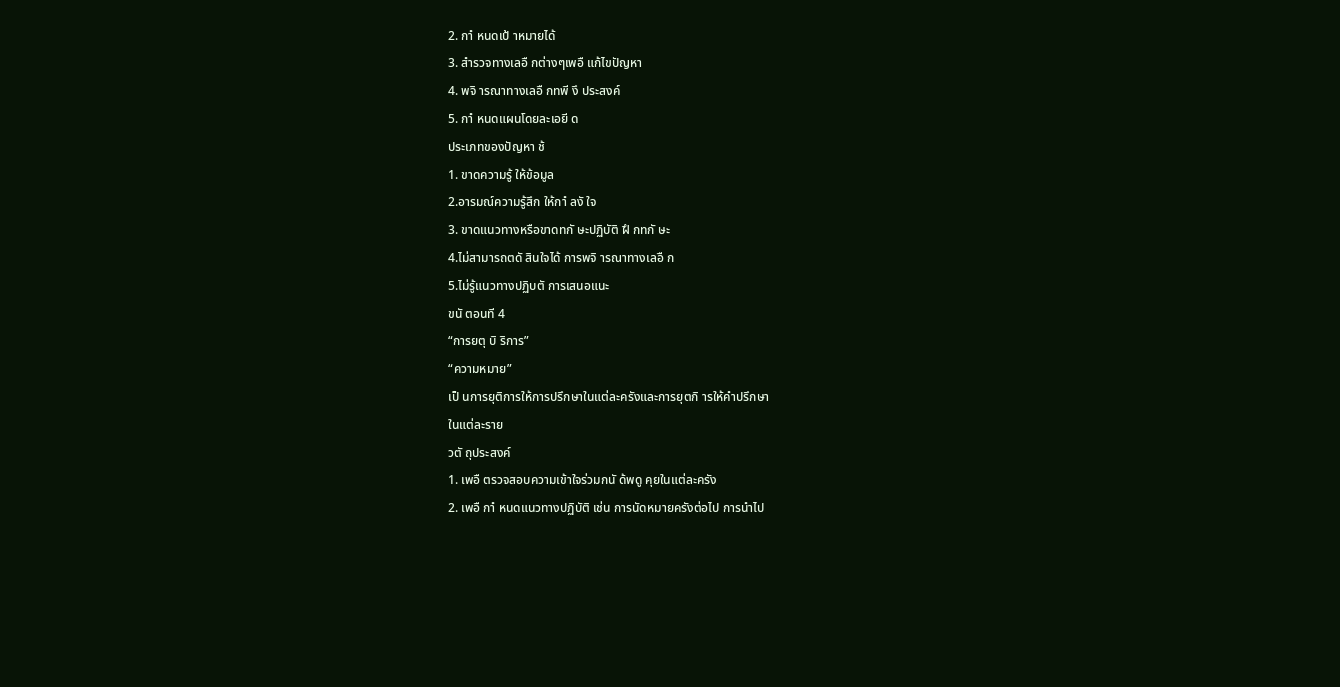2. กาํ หนดเป้ าหมายได้
3. สํารวจทางเลอื กต่างๆเพอื แก้ไขปัญหา
4. พจิ ารณาทางเลอื กทพี งึ ประสงค์
5. กาํ หนดแผนโดยละเอยี ด
ประเภทของปัญหา ช้
1. ขาดความรู้ ให้ข้อมูล
2.อารมณ์ความรู้สึก ให้กาํ ลงั ใจ
3. ขาดแนวทางหรือขาดทกั ษะปฏิบัติ ฝึ กทกั ษะ
4.ไม่สามารถตดั สินใจได้ การพจิ ารณาทางเลอื ก
5.ไม่รู้แนวทางปฏิบตั การเสนอแนะ
ขนั ตอนที 4
“การยตุ บิ ริการ”
“ความหมาย”
เป็ นการยุติการให้การปรึกษาในแต่ละครังและการยุตกิ ารให้คําปรึกษา
ในแต่ละราย
วตั ถุประสงค์
1. เพอื ตรวจสอบความเข้าใจร่วมกนั ด้พดู คุยในแต่ละครัง
2. เพอื กาํ หนดแนวทางปฏิบัติ เช่น การนัดหมายครังต่อไป การนําไป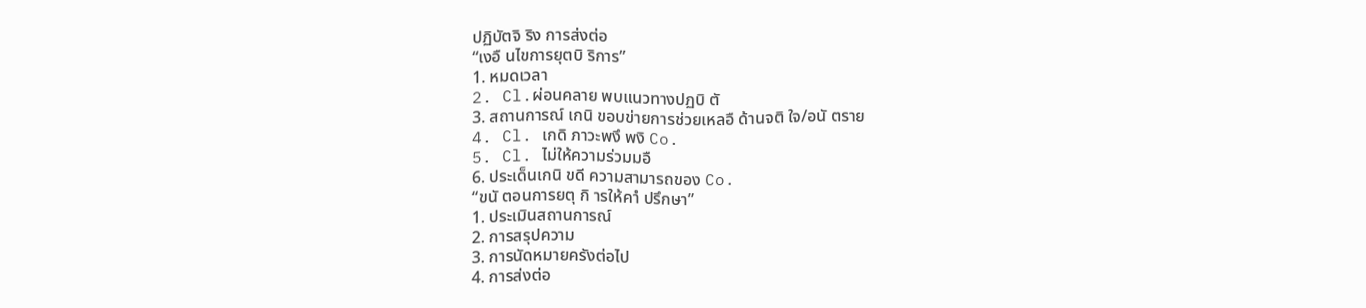ปฏิบัตจิ ริง การส่งต่อ
“เงอื นไขการยุตบิ ริการ”
1. หมดเวลา
2. Cl.ผ่อนคลาย พบแนวทางปฏบิ ตั
3. สถานการณ์ เกนิ ขอบข่ายการช่วยเหลอื ด้านจติ ใจ/อนั ตราย
4. Cl. เกดิ ภาวะพงึ พงิ Co.
5. Cl. ไม่ให้ความร่วมมอื
6. ประเด็นเกนิ ขดี ความสามารถของ Co.
“ขนั ตอนการยตุ กิ ารให้คาํ ปรึกษา”
1. ประเมินสถานการณ์
2. การสรุปความ
3. การนัดหมายครังต่อไป
4. การส่งต่อ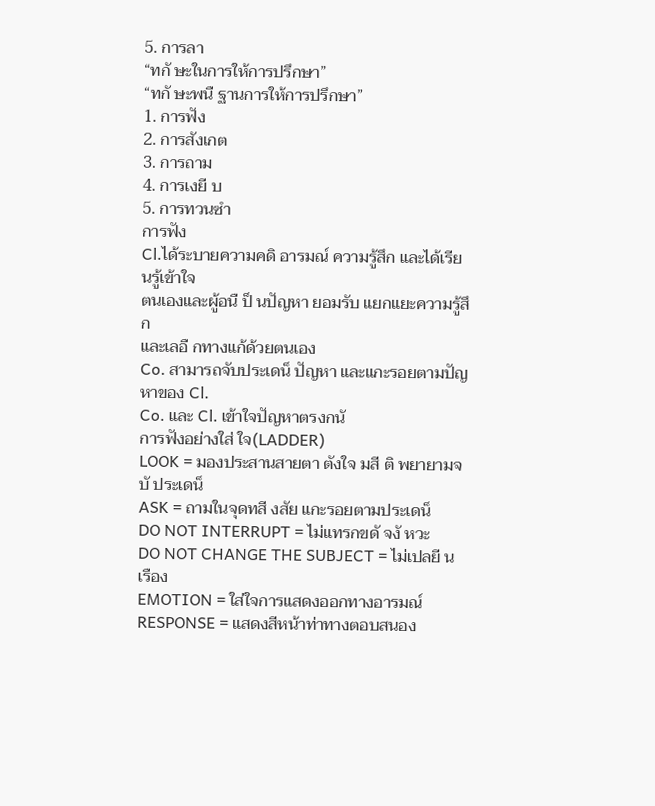5. การลา
“ทกั ษะในการให้การปรึกษา”
“ทกั ษะพนื ฐานการให้การปรึกษา”
1. การฟัง
2. การสังเกต
3. การถาม
4. การเงยี บ
5. การทวนซํา
การฟัง
Cl.ได้ระบายความคดิ อารมณ์ ความรู้สึก และได้เรียนรู้เข้าใจ
ตนเองและผู้อนื ป็ นปัญหา ยอมรับ แยกแยะความรู้สึก
และเลอื กทางแก้ด้วยตนเอง
Co. สามารถจับประเดน็ ปัญหา และแกะรอยตามปัญหาของ Cl.
Co. และ Cl. เข้าใจปัญหาตรงกนั
การฟังอย่างใส่ ใจ(LADDER)
LOOK = มองประสานสายตา ตังใจ มสี ติ พยายามจบั ประเดน็
ASK = ถามในจุดทสี งสัย แกะรอยตามประเดน็
DO NOT INTERRUPT = ไม่แทรกขดั จงั หวะ
DO NOT CHANGE THE SUBJECT = ไม่เปลยี นเรือง
EMOTION = ใส่ใจการแสดงออกทางอารมณ์
RESPONSE = แสดงสีหน้าท่าทางตอบสนอง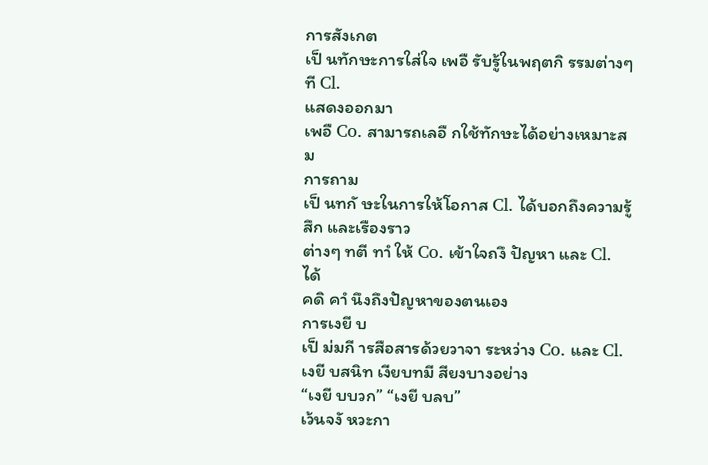การสังเกต
เป็ นทักษะการใส่ใจ เพอื รับรู้ในพฤตกิ รรมต่างๆ ที Cl.
แสดงออกมา
เพอื Co. สามารถเลอื กใช้ทักษะได้อย่างเหมาะสม
การถาม
เป็ นทกั ษะในการให้โอกาส Cl. ได้บอกถึงความรู้สึก และเรืองราว
ต่างๆ ทตี ทาํ ให้ Co. เข้าใจถงึ ปัญหา และ Cl. ได้
คดิ คาํ นึงถึงปัญหาของตนเอง
การเงยี บ
เป็ ม่มกี ารสือสารด้วยวาจา ระหว่าง Co. และ Cl.
เงยี บสนิท เงียบทมี สียงบางอย่าง
“เงยี บบวก” “เงยี บลบ”
เว้นจงั หวะกา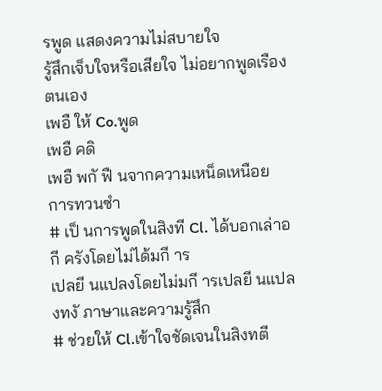รพูด แสดงความไม่สบายใจ
รู้สึกเจ็บใจหรือเสียใจ ไม่อยากพูดเรืองตนเอง
เพอื ให้ Co.พูด
เพอื คดิ
เพอื พกั ฟื นจากความเหน็ดเหนือย
การทวนซํา
# เป็ นการพูดในสิงที Cl. ได้บอกเล่าอกี ครังโดยไม่ได้มกี าร
เปลยี นแปลงโดยไม่มกี ารเปลยี นแปลงทงั ภาษาและความรู้สึก
# ช่วยให้ Cl.เข้าใจชัดเจนในสิงทตี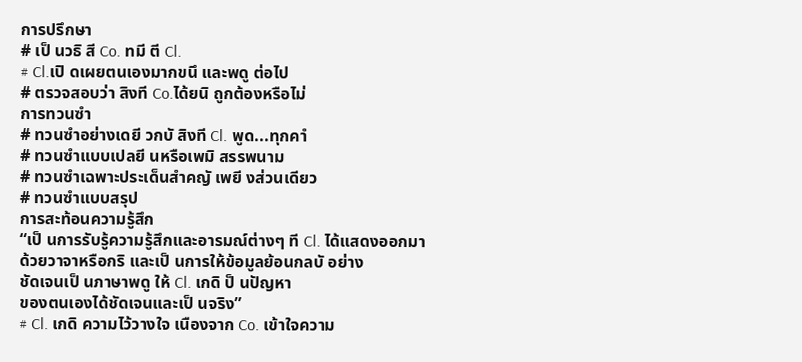การปรึกษา
# เป็ นวธิ สี Co. ทมี ตี Cl.
# Cl.เปิ ดเผยตนเองมากขนึ และพดู ต่อไป
# ตรวจสอบว่า สิงที Co.ได้ยนิ ถูกต้องหรือไม่
การทวนซํา
# ทวนซําอย่างเดยี วกบั สิงที Cl. พูด...ทุกคาํ
# ทวนซําแบบเปลยี นหรือเพมิ สรรพนาม
# ทวนซําเฉพาะประเด็นสําคญั เพยี งส่วนเดียว
# ทวนซําแบบสรุป
การสะท้อนความรู้สึก
“เป็ นการรับรู้ความรู้สึกและอารมณ์ต่างๆ ที Cl. ได้แสดงออกมา
ด้วยวาจาหรือกริ และเป็ นการให้ข้อมูลย้อนกลบั อย่าง
ชัดเจนเป็ นภาษาพดู ให้ Cl. เกดิ ป็ นปัญหา
ของตนเองได้ชัดเจนและเป็ นจริง”
# Cl. เกดิ ความไว้วางใจ เนืองจาก Co. เข้าใจความ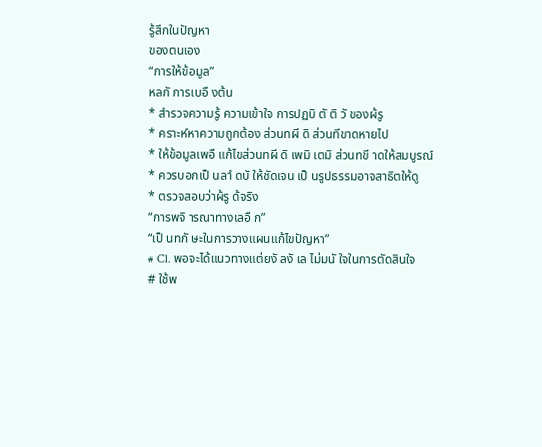รู้สึกในปัญหา
ของตนเอง
“การให้ข้อมูล”
หลกั การเบอื งต้น
* สํารวจความรู้ ความเข้าใจ การปฏบิ ตั ติ วั ของผ้รู
* คราะห์หาความถูกต้อง ส่วนทผี ดิ ส่วนทีขาดหายไป
* ให้ข้อมูลเพอื แก้ไขส่วนทผี ดิ เพมิ เตมิ ส่วนทขี าดให้สมบูรณ์
* ควรบอกเป็ นลาํ ดบั ให้ชัดเจน เป็ นรูปธรรมอาจสาธิตให้ดู
* ตรวจสอบว่าผ้รู ด้จริง
“การพจิ ารณาทางเลอื ก”
“เป็ นทกั ษะในการวางแผนแก้ไขปัญหา”
# Cl. พอจะได้แนวทางแต่ยงั ลงั เล ไม่มนั ใจในการตัดสินใจ
# ใช้พ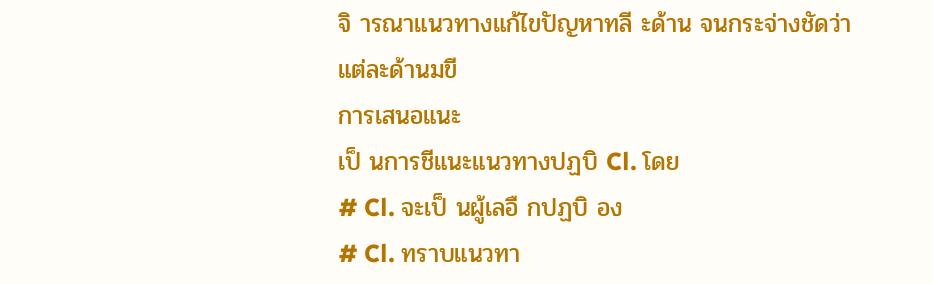จิ ารณาแนวทางแก้ไขปัญหาทลี ะด้าน จนกระจ่างชัดว่า
แต่ละด้านมขี
การเสนอแนะ
เป็ นการชีแนะแนวทางปฏบิ Cl. โดย
# Cl. จะเป็ นผู้เลอื กปฏบิ อง
# Cl. ทราบแนวทา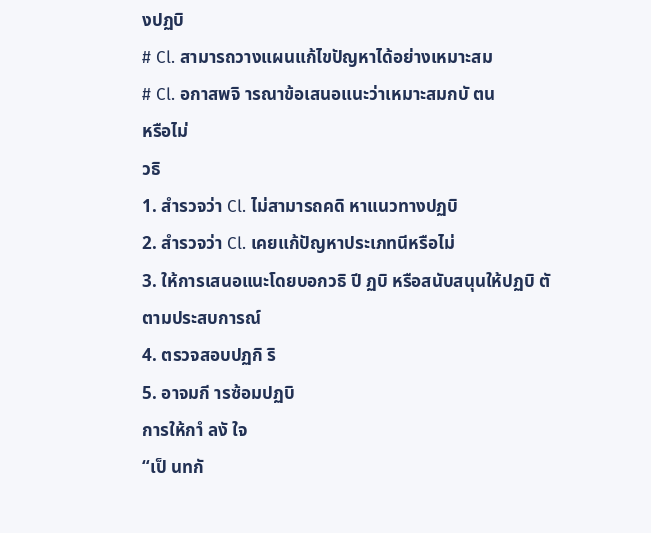งปฏบิ
# Cl. สามารถวางแผนแก้ไขปัญหาได้อย่างเหมาะสม
# Cl. อกาสพจิ ารณาข้อเสนอแนะว่าเหมาะสมกบั ตน
หรือไม่
วธิ
1. สํารวจว่า Cl. ไม่สามารถคดิ หาแนวทางปฏบิ
2. สํารวจว่า Cl. เคยแก้ปัญหาประเภทนีหรือไม่
3. ให้การเสนอแนะโดยบอกวธิ ปี ฏบิ หรือสนับสนุนให้ปฏบิ ตั
ตามประสบการณ์
4. ตรวจสอบปฏกิ ริ
5. อาจมกี ารซ้อมปฏบิ
การให้กาํ ลงั ใจ
“เป็ นทกั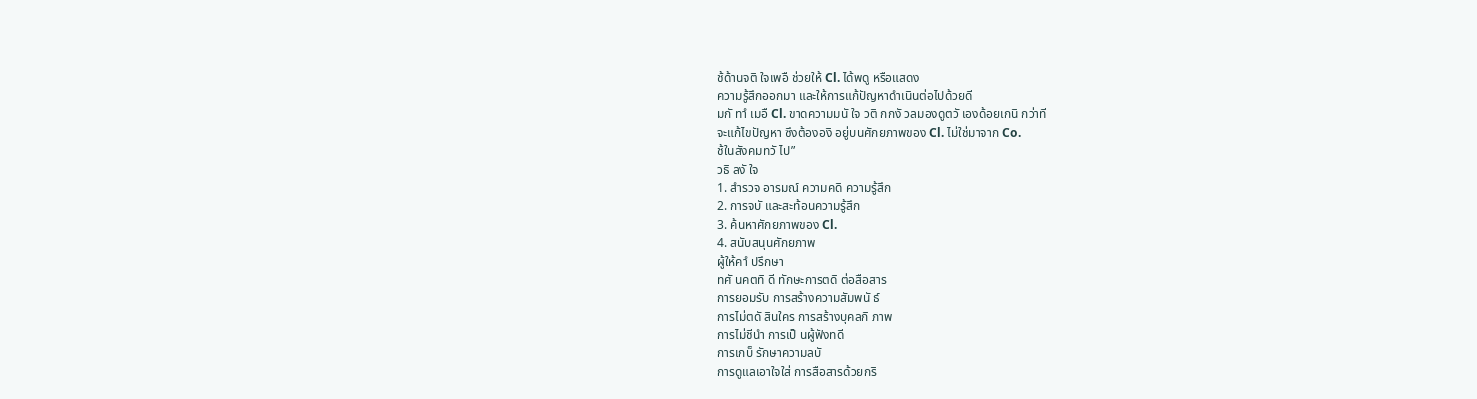ช้ด้านจติ ใจเพอื ช่วยให้ Cl. ได้พดู หรือแสดง
ความรู้สึกออกมา และให้การแก้ปัญหาดําเนินต่อไปด้วยดี
มกั ทาํ เมอื Cl. ขาดความมนั ใจ วติ กกงั วลมองดูตวั เองด้อยเกนิ กว่าที
จะแก้ไขปัญหา ซึงต้ององิ อยู่บนศักยภาพของ Cl. ไม่ใช่มาจาก Co.
ช้ในสังคมทวั ไป”
วธิ ลงั ใจ
1. สํารวจ อารมณ์ ความคดิ ความรู้สึก
2. การจบั และสะท้อนความรู้สึก
3. ค้นหาศักยภาพของ Cl.
4. สนับสนุนศักยภาพ
ผู้ให้คาํ ปรึกษา
ทศั นคตทิ ดี ทักษะการตดิ ต่อสือสาร
การยอมรับ การสร้างความสัมพนั ธ์
การไม่ตดั สินใคร การสร้างบุคลกิ ภาพ
การไม่ชีนํา การเป็ นผู้ฟังทดี
การเกบ็ รักษาความลบั
การดูแลเอาใจใส่ การสือสารด้วยกริ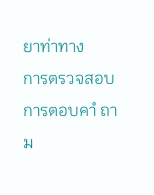ยาท่าทาง
การตรวจสอบ
การตอบคาํ ถาม